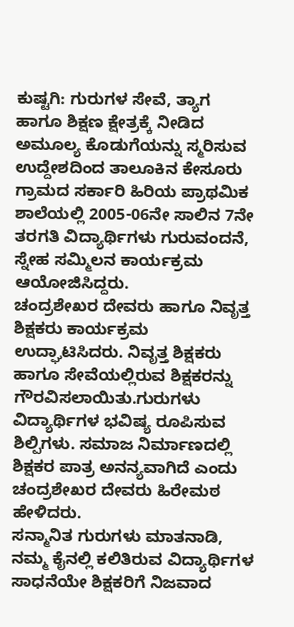ಕುಷ್ಟಗಿ: ಗುರುಗಳ ಸೇವೆ, ತ್ಯಾಗ ಹಾಗೂ ಶಿಕ್ಷಣ ಕ್ಷೇತ್ರಕ್ಕೆ ನೀಡಿದ ಅಮೂಲ್ಯ ಕೊಡುಗೆಯನ್ನು ಸ್ಮರಿಸುವ ಉದ್ದೇಶದಿಂದ ತಾಲೂಕಿನ ಕೇಸೂರು ಗ್ರಾಮದ ಸರ್ಕಾರಿ ಹಿರಿಯ ಪ್ರಾಥಮಿಕ ಶಾಲೆಯಲ್ಲಿ 2005-06ನೇ ಸಾಲಿನ 7ನೇ ತರಗತಿ ವಿದ್ಯಾರ್ಥಿಗಳು ಗುರುವಂದನೆ, ಸ್ನೇಹ ಸಮ್ಮಿಲನ ಕಾರ್ಯಕ್ರಮ ಆಯೋಜಿಸಿದ್ದರು.
ಚಂದ್ರಶೇಖರ ದೇವರು ಹಾಗೂ ನಿವೃತ್ತ ಶಿಕ್ಷಕರು ಕಾರ್ಯಕ್ರಮ ಉದ್ಘಾಟಿಸಿದರು. ನಿವೃತ್ತ ಶಿಕ್ಷಕರು ಹಾಗೂ ಸೇವೆಯಲ್ಲಿರುವ ಶಿಕ್ಷಕರನ್ನು ಗೌರವಿಸಲಾಯಿತು.ಗುರುಗಳು ವಿದ್ಯಾರ್ಥಿಗಳ ಭವಿಷ್ಯ ರೂಪಿಸುವ ಶಿಲ್ಪಿಗಳು. ಸಮಾಜ ನಿರ್ಮಾಣದಲ್ಲಿ ಶಿಕ್ಷಕರ ಪಾತ್ರ ಅನನ್ಯವಾಗಿದೆ ಎಂದು ಚಂದ್ರಶೇಖರ ದೇವರು ಹಿರೇಮಠ ಹೇಳಿದರು.
ಸನ್ಮಾನಿತ ಗುರುಗಳು ಮಾತನಾಡಿ, ನಮ್ಮ ಕೈನಲ್ಲಿ ಕಲಿತಿರುವ ವಿದ್ಯಾರ್ಥಿಗಳ ಸಾಧನೆಯೇ ಶಿಕ್ಷಕರಿಗೆ ನಿಜವಾದ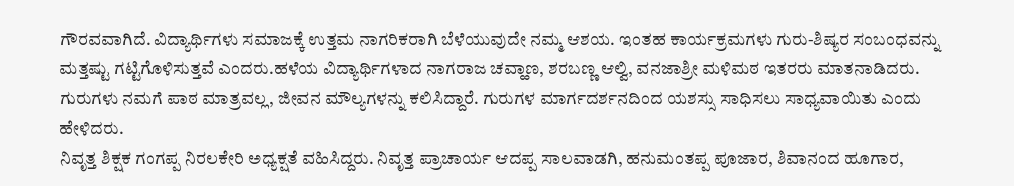ಗೌರವವಾಗಿದೆ. ವಿದ್ಯಾರ್ಥಿಗಳು ಸಮಾಜಕ್ಕೆ ಉತ್ತಮ ನಾಗರಿಕರಾಗಿ ಬೆಳೆಯುವುದೇ ನಮ್ಮ ಆಶಯ. ಇಂತಹ ಕಾರ್ಯಕ್ರಮಗಳು ಗುರು-ಶಿಷ್ಯರ ಸಂಬಂಧವನ್ನು ಮತ್ತಷ್ಟು ಗಟ್ಟಿಗೊಳಿಸುತ್ತವೆ ಎಂದರು.ಹಳೆಯ ವಿದ್ಯಾರ್ಥಿಗಳಾದ ನಾಗರಾಜ ಚವ್ಹಾಣ, ಶರಬಣ್ಣ ಆಲ್ವಿ, ವನಜಾಶ್ರೀ ಮಳಿಮಠ ಇತರರು ಮಾತನಾಡಿದರು. ಗುರುಗಳು ನಮಗೆ ಪಾಠ ಮಾತ್ರವಲ್ಲ, ಜೀವನ ಮೌಲ್ಯಗಳನ್ನು ಕಲಿಸಿದ್ದಾರೆ. ಗುರುಗಳ ಮಾರ್ಗದರ್ಶನದಿಂದ ಯಶಸ್ಸು ಸಾಧಿಸಲು ಸಾಧ್ಯವಾಯಿತು ಎಂದು ಹೇಳಿದರು.
ನಿವೃತ್ತ ಶಿಕ್ಷಕ ಗಂಗಪ್ಪ ನಿರಲಕೇರಿ ಅಧ್ಯಕ್ಷತೆ ವಹಿಸಿದ್ದರು. ನಿವೃತ್ತ ಪ್ರಾಚಾರ್ಯ ಆದಪ್ಪ ಸಾಲವಾಡಗಿ, ಹನುಮಂತಪ್ಪ ಪೂಜಾರ, ಶಿವಾನಂದ ಹೂಗಾರ,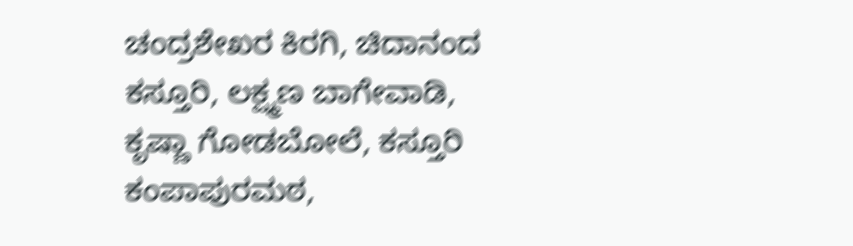ಚಂದ್ರಶೇಖರ ಕಿರಗಿ, ಚಿದಾನಂದ ಕಸ್ತೂರಿ, ಲಕ್ಷ್ಮಣ ಬಾಗೇವಾಡಿ, ಕೃಷ್ಣಾ ಗೋಡಬೋಲೆ, ಕಸ್ತೂರಿ ಕಂಪಾಪುರಮಠ,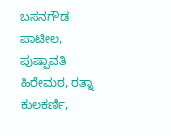ಬಸನಗೌಡ ಪಾಟೀಲ, ಪುಷ್ಪಾವತಿ ಹಿರೇಮಠ, ರತ್ನಾ ಕುಲಕರ್ಣಿ,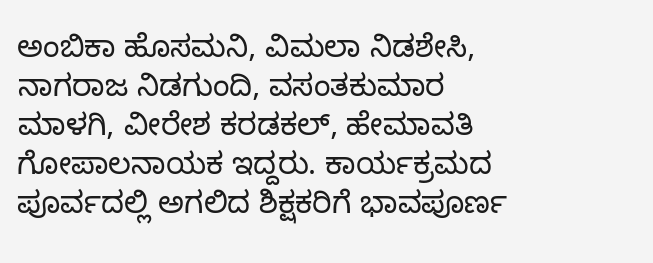ಅಂಬಿಕಾ ಹೊಸಮನಿ, ವಿಮಲಾ ನಿಡಶೇಸಿ, ನಾಗರಾಜ ನಿಡಗುಂದಿ, ವಸಂತಕುಮಾರ ಮಾಳಗಿ, ವೀರೇಶ ಕರಡಕಲ್, ಹೇಮಾವತಿ ಗೋಪಾಲನಾಯಕ ಇದ್ದರು. ಕಾರ್ಯಕ್ರಮದ ಪೂರ್ವದಲ್ಲಿ ಅಗಲಿದ ಶಿಕ್ಷಕರಿಗೆ ಭಾವಪೂರ್ಣ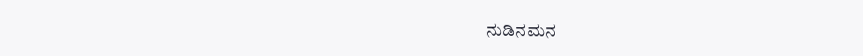ನುಡಿನಮನ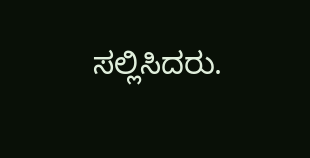ಸಲ್ಲಿಸಿದರು.